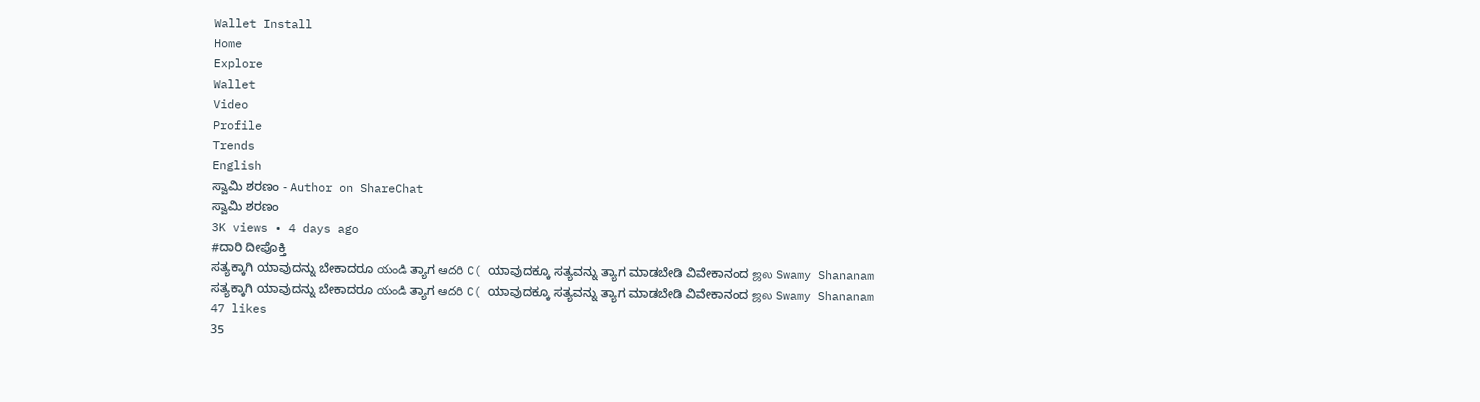Wallet Install
Home
Explore
Wallet
Video
Profile
Trends
English
ಸ್ವಾಮಿ ಶರಣಂ - Author on ShareChat
ಸ್ವಾಮಿ ಶರಣಂ
3K views • 4 days ago
#ದಾರಿ ದೀಪೊಕ್ತಿ
ಸತ್ಯಕ್ಕಾಗಿ ಯಾವುದನ್ನು ಬೇಕಾದರೂ యండి ತ್ಯಾಗ ఆదరి C( ಯಾವುದಕ್ಕೂ ಸತ್ಯವನ್ನು ತ್ಯಾಗ ಮಾಡಬೇಡಿ ವಿವೇಕಾನಂದ ஜல Swamy Shananam ಸತ್ಯಕ್ಕಾಗಿ ಯಾವುದನ್ನು ಬೇಕಾದರೂ యండి ತ್ಯಾಗ ఆదరి C( ಯಾವುದಕ್ಕೂ ಸತ್ಯವನ್ನು ತ್ಯಾಗ ಮಾಡಬೇಡಿ ವಿವೇಕಾನಂದ ஜல Swamy Shananam
47 likes
35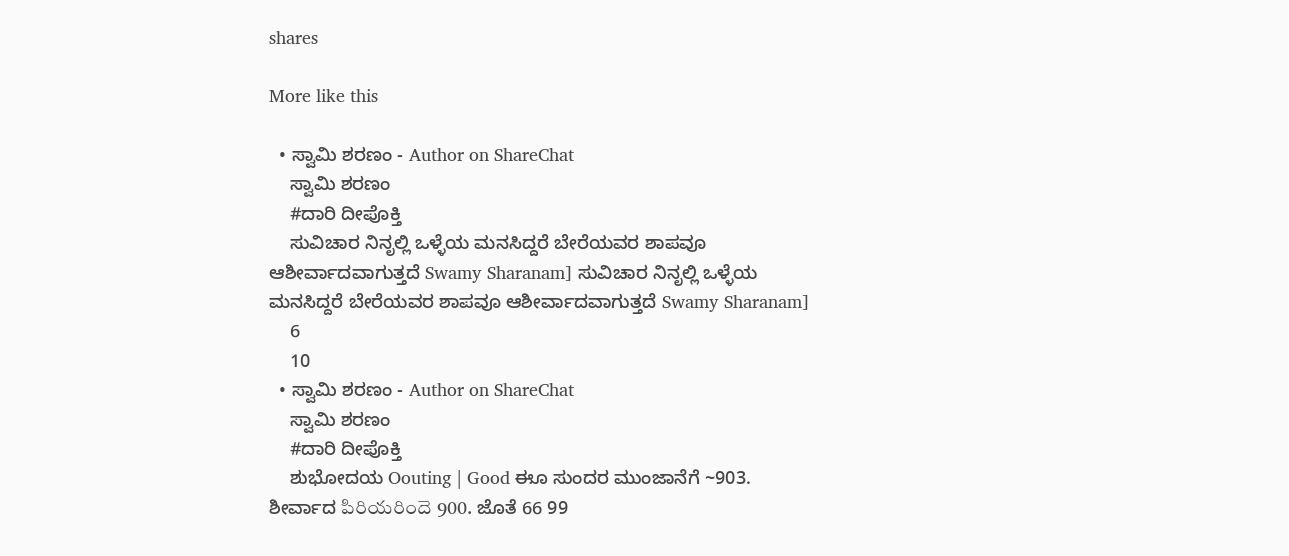shares

More like this

  • ಸ್ವಾಮಿ ಶರಣಂ - Author on ShareChat
    ಸ್ವಾಮಿ ಶರಣಂ
    #ದಾರಿ ದೀಪೊಕ್ತಿ
    ಸುವಿಚಾರ ನಿನೃಲ್ಲಿ ಒಳ್ಳೆಯ ಮನಸಿದ್ದರೆ ಬೇರೆಯವರ ಶಾಪವೂ ಆಶೀರ್ವಾದವಾಗುತ್ತದೆ Swamy Sharanam] ಸುವಿಚಾರ ನಿನೃಲ್ಲಿ ಒಳ್ಳೆಯ ಮನಸಿದ್ದರೆ ಬೇರೆಯವರ ಶಾಪವೂ ಆಶೀರ್ವಾದವಾಗುತ್ತದೆ Swamy Sharanam]
    6
    10
  • ಸ್ವಾಮಿ ಶರಣಂ - Author on ShareChat
    ಸ್ವಾಮಿ ಶರಣಂ
    #ದಾರಿ ದೀಪೊಕ್ತಿ
    ಶುಭೋದಯ Oouting | Good ಈೂ ಸುಂದರ ಮುಂಜಾನೆಗೆ ~903. ಶೀರ್ವಾದ పిరియరిందె 900. ಜೊತೆ 66 99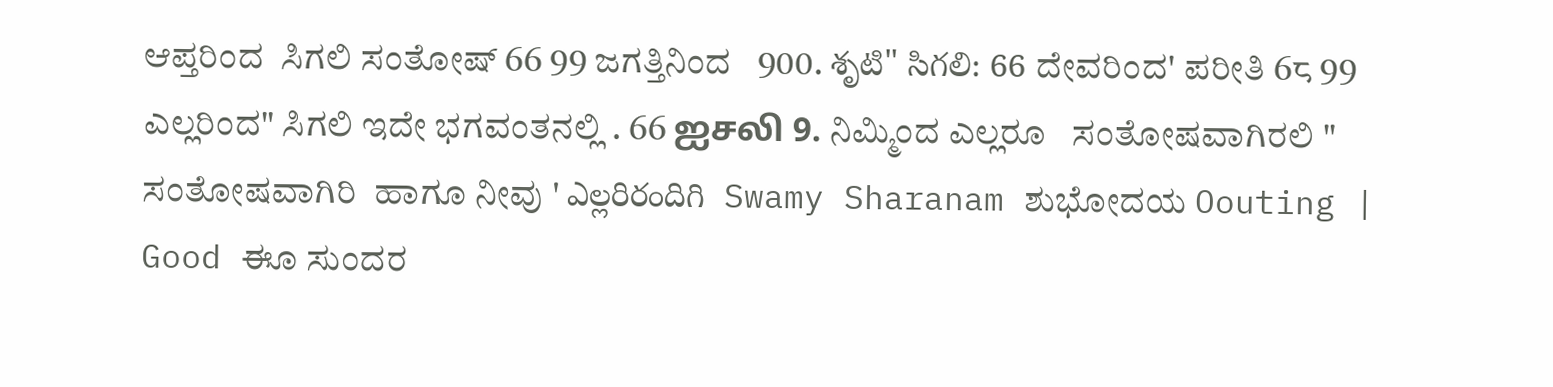ಆಪ್ತರಿಂದ  ಸಿಗಲಿ ಸಂತೋಷ್ 66 99 ಜಗತ್ತಿನಿಂದ   900. శృటి" సిగలి: 66 ದೇವರಿಂದ' ಪರೀತಿ 6८ 99 ಎಲ್ಲರಿಂದ" ಸಿಗಲಿ ಇದೇ ಭಗವಂತನಲ್ಲಿ . 66 ஐசலி 9. ನಿಮ್ಮಿಂದ ಎಲ್ಲರೂ   ಸಂತೋಷವಾಗಿರಲಿ " ಸಂತೋಷವಾಗಿರಿ  ಹಾಗೂ ನೀವು ' ఎల్లరిరందిగి  Swamy Sharanam ಶುಭೋದಯ Oouting | Good ಈೂ ಸುಂದರ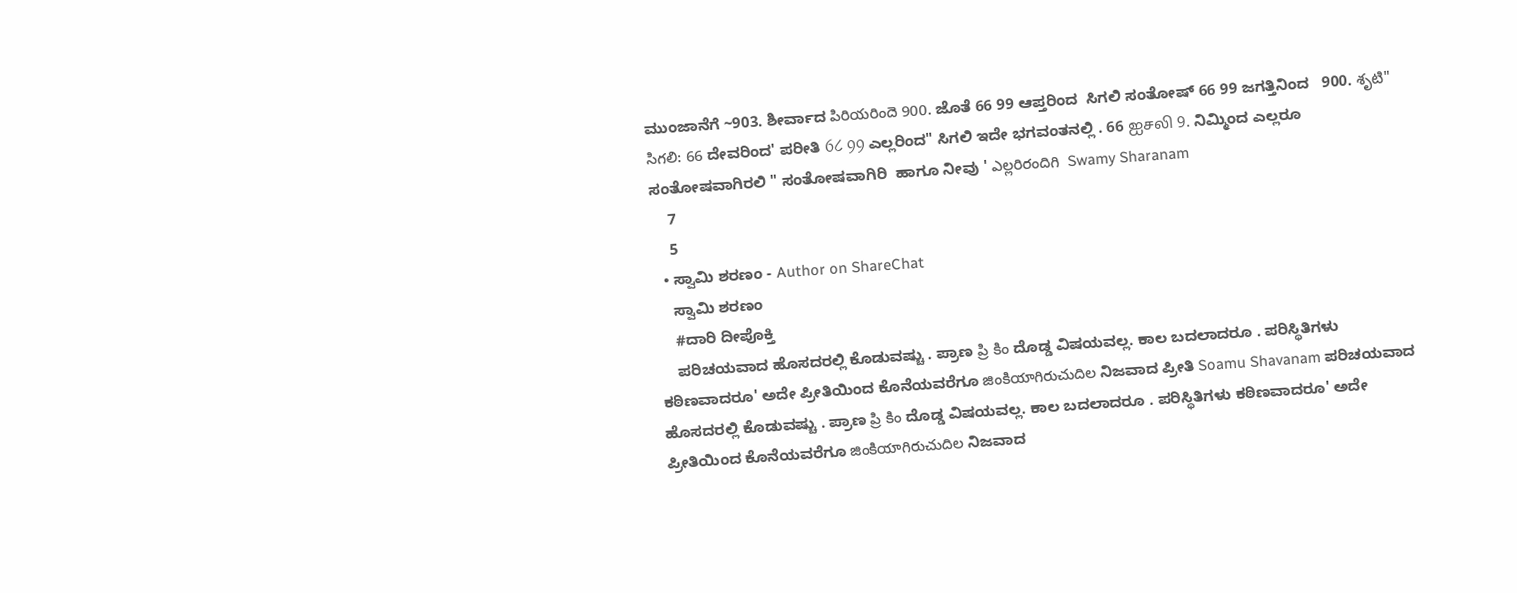ಮುಂಜಾನೆಗೆ ~903. ಶೀರ್ವಾದ పిరియరిందె 900. ಜೊತೆ 66 99 ಆಪ್ತರಿಂದ  ಸಿಗಲಿ ಸಂತೋಷ್ 66 99 ಜಗತ್ತಿನಿಂದ   900. శృటి" సిగలి: 66 ದೇವರಿಂದ' ಪರೀತಿ 6८ 99 ಎಲ್ಲರಿಂದ" ಸಿಗಲಿ ಇದೇ ಭಗವಂತನಲ್ಲಿ . 66 ஐசலி 9. ನಿಮ್ಮಿಂದ ಎಲ್ಲರೂ   ಸಂತೋಷವಾಗಿರಲಿ " ಸಂತೋಷವಾಗಿರಿ  ಹಾಗೂ ನೀವು ' ఎల్లరిరందిగి  Swamy Sharanam
    7
    5
  • ಸ್ವಾಮಿ ಶರಣಂ - Author on ShareChat
    ಸ್ವಾಮಿ ಶರಣಂ
    #ದಾರಿ ದೀಪೊಕ್ತಿ
    ಪರಿಚಯವಾದ ಹೊಸದರಲ್ಲಿ ಕೊಡುವಷ್ಚು . ಪ್ರಾಣ ప్రి కిం ದೊಡ್ಡ ವಿಷಯವಲ್ಲ. ಕಾಲ ಬದಲಾದರೂ . ಪರಿಸ್ಥಿತಿಗಳು ಕಠಿಣವಾದರೂ' ಅದೇ ಪ್ರೀತಿಯಿಂದ ಕೊನೆಯವರೆಗೂ జింకియాగిరుచుదిల ನಿಜವಾದ ಪ್ರೀತಿ Soamu Shavanam ಪರಿಚಯವಾದ ಹೊಸದರಲ್ಲಿ ಕೊಡುವಷ್ಚು . ಪ್ರಾಣ ప్రి కిం ದೊಡ್ಡ ವಿಷಯವಲ್ಲ. ಕಾಲ ಬದಲಾದರೂ . ಪರಿಸ್ಥಿತಿಗಳು ಕಠಿಣವಾದರೂ' ಅದೇ ಪ್ರೀತಿಯಿಂದ ಕೊನೆಯವರೆಗೂ జింకియాగిరుచుదిల ನಿಜವಾದ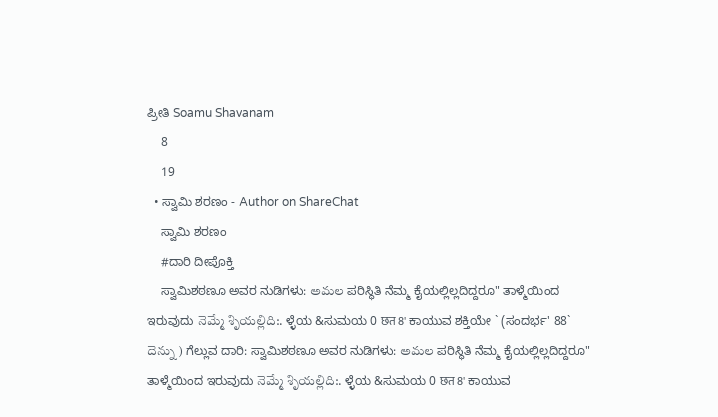ಪ್ರೀತಿ Soamu Shavanam
    8
    19
  • ಸ್ವಾಮಿ ಶರಣಂ - Author on ShareChat
    ಸ್ವಾಮಿ ಶರಣಂ
    #ದಾರಿ ದೀಪೊಕ್ತಿ
    ಸ್ವಾಮಿಶಠಣೂ ಅವರ ನುಡಿಗಳು: అమల ಪರಿಸ್ಥಿತಿ ನೆಮ್ಮ ಕೈಯಲ್ಲಿಲ್ಲದಿದ್ದರೂ" ತಾಳ್ಮೆಯಿಂದ ಇರುವುದು నెమ్మే శృియల్లిది:. ಳ್ಳೆಯ &ಸುಮಯ 0 छत 8' ಕಾಯುವ ಶಕ್ತಿಯೇ ` (ಸಂದರ್ಭ' 88` దెన్ను ) ಗೆಲ್ಲುವ ದಾರಿ: ಸ್ವಾಮಿಶಠಣೂ ಅವರ ನುಡಿಗಳು: అమల ಪರಿಸ್ಥಿತಿ ನೆಮ್ಮ ಕೈಯಲ್ಲಿಲ್ಲದಿದ್ದರೂ" ತಾಳ್ಮೆಯಿಂದ ಇರುವುದು నెమ్మే శృియల్లిది:. ಳ್ಳೆಯ &ಸುಮಯ 0 छत 8' ಕಾಯುವ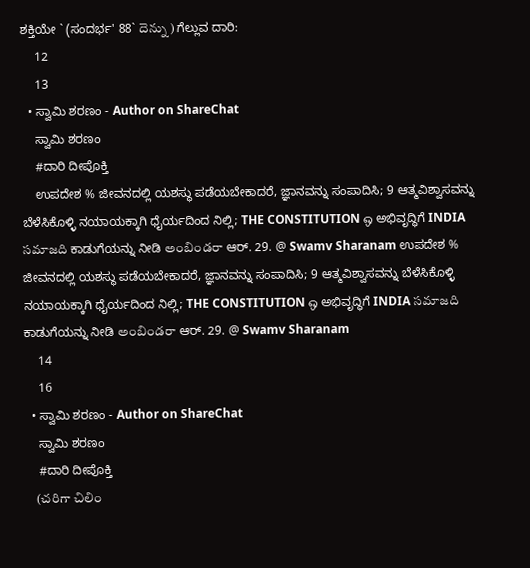ಶಕ್ತಿಯೇ ` (ಸಂದರ್ಭ' 88` దెన్ను ) ಗೆಲ್ಲುವ ದಾರಿ:
    12
    13
  • ಸ್ವಾಮಿ ಶರಣಂ - Author on ShareChat
    ಸ್ವಾಮಿ ಶರಣಂ
    #ದಾರಿ ದೀಪೊಕ್ತಿ
    ಉಪದೇಶ % ಜೀವನದಲ್ಲಿ ಯಶಸ್ಥು ಪಡೆಯಬೇಕಾದರೆ, ಜ್ಞಾನವನ್ನು ಸಂಪಾದಿಸಿ; 9 ಆತ್ಮವಿಶ್ವಾಸವನ್ನು ಬೆಳೆಸಿಕೊಳ್ಳಿ ನಯಾಯಕ್ಕಾಗಿ ಧೈರ್ಯದಿಂದ ನಿಲ್ಲಿ; THE CONSTITUTION ஒ ಅಭಿವೃದ್ಧಿಗೆ INDIA సమాజది ಕಾಡುಗೆಯನ್ನು ನೀಡಿ అంబిండరా ಆರ್. 29. @ Swamv Sharanam ಉಪದೇಶ % ಜೀವನದಲ್ಲಿ ಯಶಸ್ಥು ಪಡೆಯಬೇಕಾದರೆ, ಜ್ಞಾನವನ್ನು ಸಂಪಾದಿಸಿ; 9 ಆತ್ಮವಿಶ್ವಾಸವನ್ನು ಬೆಳೆಸಿಕೊಳ್ಳಿ ನಯಾಯಕ್ಕಾಗಿ ಧೈರ್ಯದಿಂದ ನಿಲ್ಲಿ; THE CONSTITUTION ஒ ಅಭಿವೃದ್ಧಿಗೆ INDIA సమాజది ಕಾಡುಗೆಯನ್ನು ನೀಡಿ అంబిండరా ಆರ್. 29. @ Swamv Sharanam
    14
    16
  • ಸ್ವಾಮಿ ಶರಣಂ - Author on ShareChat
    ಸ್ವಾಮಿ ಶರಣಂ
    #ದಾರಿ ದೀಪೊಕ್ತಿ
    (చరిగా చిలిం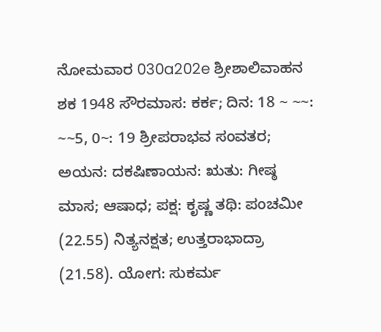ನೋಮವಾರ 030a202e ಶ್ರೀಶಾಲಿವಾಹನ ಶಕ 1948 ಸೌರಮಾಸ: ಕರ್ಕ; ದಿನ: 18 ~ ~~: ~~5, 0~: 19 ಶ್ರೀಪರಾಭವ ಸಂವತರ; ಅಯನ: ದಕಷಿಣಾಯನ: ಋತು: ಗೀಷ್ಠ ಮಾಸ; ಆಷಾಧ; ಪಕ್ಷ: ಕೃಷ್ಣ ತಥಿ: ಪಂಚಮೀ (22.55) ನಿತ್ಯನಕ್ಷತ; ಉತ್ತರಾಭಾದ್ರಾ (21.58). ಯೋಗ: ಸುಕರ್ಮ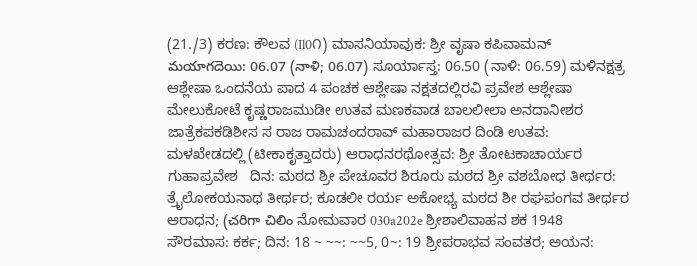(21./3) ಕರಣ: ಕೌಲವ (Il0೧) ಮಾಸನಿಯಾವುಕ: ಶ್ರೀ ವೃಷಾ ಕಪಿವಾಮನ್ మయాగదెయి: 06.07 (నాళి; 06.07) ಸೂರ್ಯಾಸ್ತ: 06.50 (ನಾಳಿ: 06.59) ಮಳಿನಕ್ಷತ್ರ ಆಶ್ಲೇಷಾ ಒಂದನೆಯ ಪಾದ 4 ಪಂಚಕ ಆಶ್ಲೇಷಾ ನಕ್ಷತದಲ್ಲಿರವಿ ಪ್ರವೇಶ ಆಶ್ಲೇಷಾ ಮೇಲುಕೋಟೆ ಕೃಷ್ಣರಾಜಮುಡೀ ಉತವ ಮಣಕವಾಡ ಬಾಲಲೀಲಾ ಅನದಾನೀಶರ ಜಾತ್ರೆಕಪಕಡಿಶೀಸ ಸ ರಾಜ ರಾಮಚಂದರಾವ್ ಮಹಾರಾಜರ ದಿಂಡಿ ಉತವ: ಮಳಖೇಡದಲ್ಲಿ (ಟೀಕಾಕೃತ್ತಾದರು) ಆರಾಧನರಥೋತ್ಸವ: ಶ್ರೀ ತೋಟಕಾಚಾರ್ಯರ ಗುಹಾಪ್ರವೇಶ   ದಿನ: ಮಠದ ಶ್ರೀ ಪೇಚೂವರ ಶಿರೂರು ಮಠದ ಶ್ರೀ ವಶಬೋಧ ತೀರ್ಥರ: ತ್ರೈಲೋಕಯನಾಥ ತೀರ್ಥರ; ಕೂಡಲೀ ರರ್ಯ ಅಕೋಭ್ಯ ಮಠದ ಶೀ ರಘಪಂಗವ ತೀರ್ಥರ ಆರಾಧನ; (చరిగా చిలిం ನೋಮವಾರ 030a202e ಶ್ರೀಶಾಲಿವಾಹನ ಶಕ 1948 ಸೌರಮಾಸ: ಕರ್ಕ; ದಿನ: 18 ~ ~~: ~~5, 0~: 19 ಶ್ರೀಪರಾಭವ ಸಂವತರ; ಅಯನ: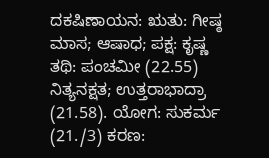ದಕಷಿಣಾಯನ: ಋತು: ಗೀಷ್ಠ ಮಾಸ; ಆಷಾಧ; ಪಕ್ಷ: ಕೃಷ್ಣ ತಥಿ: ಪಂಚಮೀ (22.55) ನಿತ್ಯನಕ್ಷತ; ಉತ್ತರಾಭಾದ್ರಾ (21.58). ಯೋಗ: ಸುಕರ್ಮ (21./3) ಕರಣ: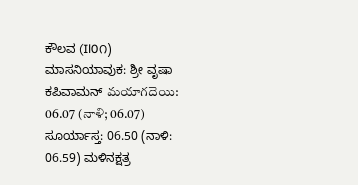ಕೌಲವ (Il0೧) ಮಾಸನಿಯಾವುಕ: ಶ್ರೀ ವೃಷಾ ಕಪಿವಾಮನ್ మయాగదెయి: 06.07 (నాళి; 06.07) ಸೂರ್ಯಾಸ್ತ: 06.50 (ನಾಳಿ: 06.59) ಮಳಿನಕ್ಷತ್ರ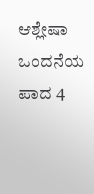ಆಶ್ಲೇಷಾ ಒಂದನೆಯ ಪಾದ 4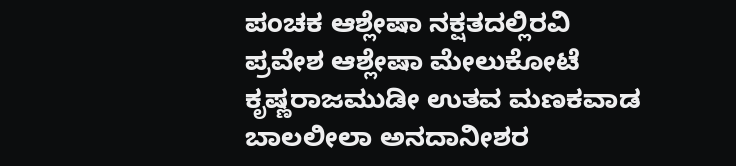ಪಂಚಕ ಆಶ್ಲೇಷಾ ನಕ್ಷತದಲ್ಲಿರವಿ ಪ್ರವೇಶ ಆಶ್ಲೇಷಾ ಮೇಲುಕೋಟೆ ಕೃಷ್ಣರಾಜಮುಡೀ ಉತವ ಮಣಕವಾಡ ಬಾಲಲೀಲಾ ಅನದಾನೀಶರ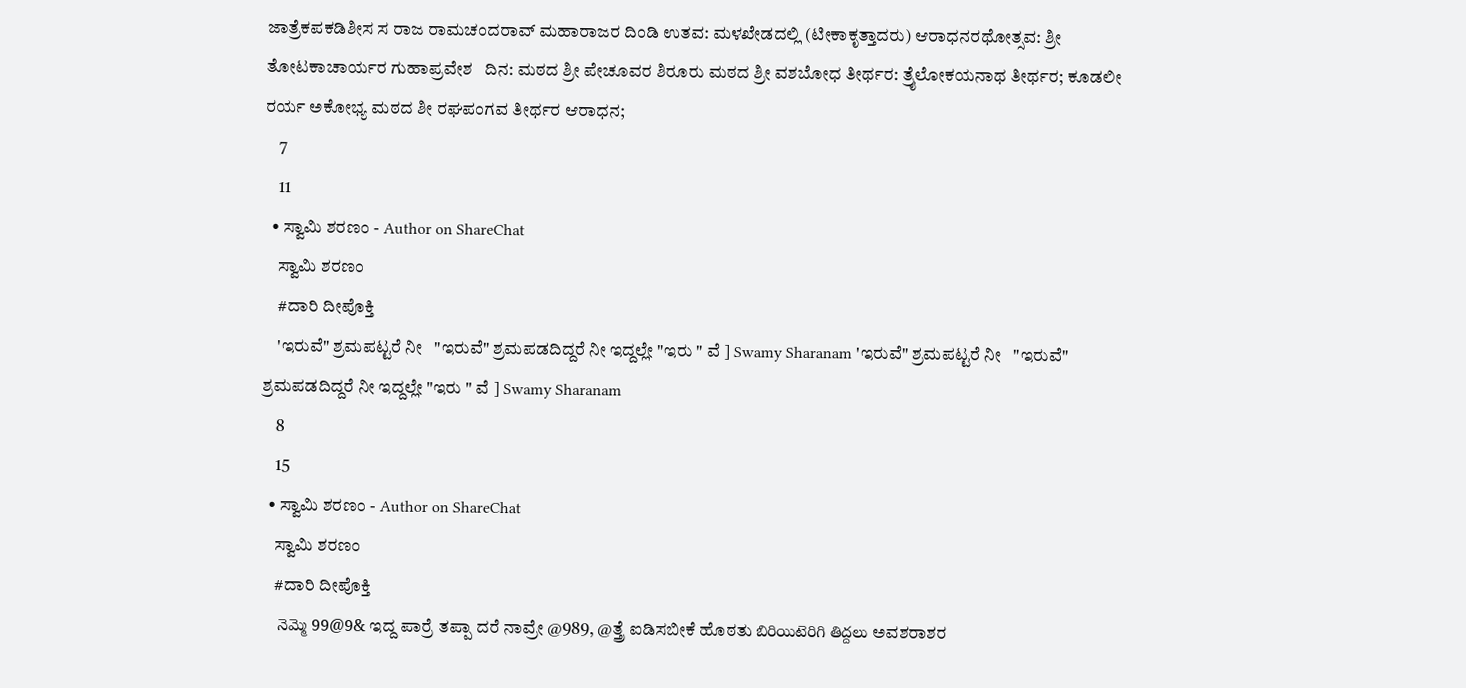ಜಾತ್ರೆಕಪಕಡಿಶೀಸ ಸ ರಾಜ ರಾಮಚಂದರಾವ್ ಮಹಾರಾಜರ ದಿಂಡಿ ಉತವ: ಮಳಖೇಡದಲ್ಲಿ (ಟೀಕಾಕೃತ್ತಾದರು) ಆರಾಧನರಥೋತ್ಸವ: ಶ್ರೀ ತೋಟಕಾಚಾರ್ಯರ ಗುಹಾಪ್ರವೇಶ   ದಿನ: ಮಠದ ಶ್ರೀ ಪೇಚೂವರ ಶಿರೂರು ಮಠದ ಶ್ರೀ ವಶಬೋಧ ತೀರ್ಥರ: ತ್ರೈಲೋಕಯನಾಥ ತೀರ್ಥರ; ಕೂಡಲೀ ರರ್ಯ ಅಕೋಭ್ಯ ಮಠದ ಶೀ ರಘಪಂಗವ ತೀರ್ಥರ ಆರಾಧನ;
    7
    11
  • ಸ್ವಾಮಿ ಶರಣಂ - Author on ShareChat
    ಸ್ವಾಮಿ ಶರಣಂ
    #ದಾರಿ ದೀಪೊಕ್ತಿ
    'ಇರುವೆ" ಶ್ರಮಪಟ್ಟರೆ ನೀ   "ಇರುವೆ" ಶ್ರಮಪಡದಿದ್ದರೆ ನೀ ಇದ್ದಲ್ಲೇ "ಇರು " ವೆ ] Swamy Sharanam 'ಇರುವೆ" ಶ್ರಮಪಟ್ಟರೆ ನೀ   "ಇರುವೆ" ಶ್ರಮಪಡದಿದ್ದರೆ ನೀ ಇದ್ದಲ್ಲೇ "ಇರು " ವೆ ] Swamy Sharanam
    8
    15
  • ಸ್ವಾಮಿ ಶರಣಂ - Author on ShareChat
    ಸ್ವಾಮಿ ಶರಣಂ
    #ದಾರಿ ದೀಪೊಕ್ತಿ
    నెమ్మె 99@9& ಇದ್ದ ಪಾರ್ರೆ ತಪ್ಪಾ ದರೆ ನಾವ್ರೇ @989, @ತ್ತ್ರೆ ಐಡಿಸಬೀಕೆ ಹೊಠತು బిరియిటెరిగి తిద్దలు ಅವಶರಾಶರ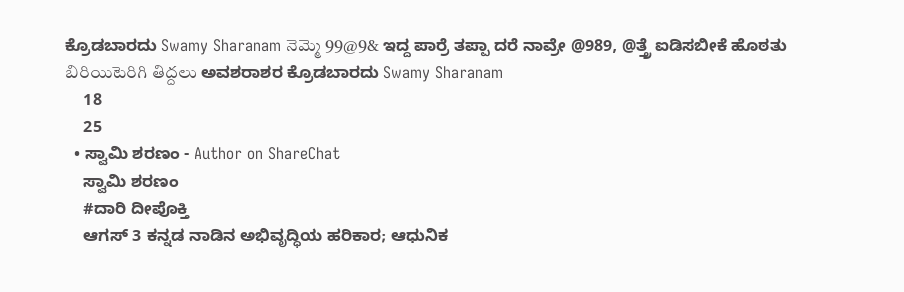ಕ್ರೊಡಬಾರದು Swamy Sharanam నెమ్మె 99@9& ಇದ್ದ ಪಾರ್ರೆ ತಪ್ಪಾ ದರೆ ನಾವ್ರೇ @989, @ತ್ತ್ರೆ ಐಡಿಸಬೀಕೆ ಹೊಠತು బిరియిటెరిగి తిద్దలు ಅವಶರಾಶರ ಕ್ರೊಡಬಾರದು Swamy Sharanam
    18
    25
  • ಸ್ವಾಮಿ ಶರಣಂ - Author on ShareChat
    ಸ್ವಾಮಿ ಶರಣಂ
    #ದಾರಿ ದೀಪೊಕ್ತಿ
    ಆಗಸ್ 3 ಕನ್ನಡ ನಾಡಿನ ಅಭಿವೃದ್ಧಿಯ ಹರಿಕಾರ; ಆಧುನಿಕ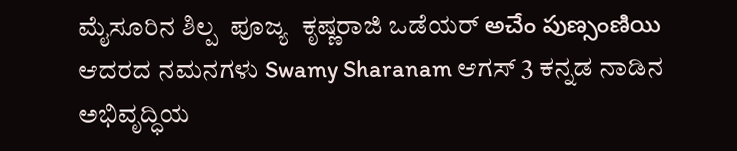ಮೈಸೂರಿನ ಶಿಲ್ಪ  ಪೂಜ್ಯ  ಕೃಷ್ಣರಾಜಿ ಒಡೆಯರ್ అచేం పుణ్సంణియి  ಆದರದ ನಮನಗಳು Swamy Sharanam ಆಗಸ್ 3 ಕನ್ನಡ ನಾಡಿನ ಅಭಿವೃದ್ಧಿಯ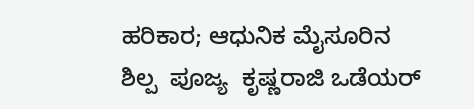ಹರಿಕಾರ; ಆಧುನಿಕ ಮೈಸೂರಿನ ಶಿಲ್ಪ  ಪೂಜ್ಯ  ಕೃಷ್ಣರಾಜಿ ಒಡೆಯರ್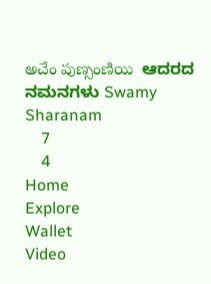అచేం పుణ్సంణియి  ಆದರದ ನಮನಗಳು Swamy Sharanam
    7
    4
Home
Explore
Wallet
Video